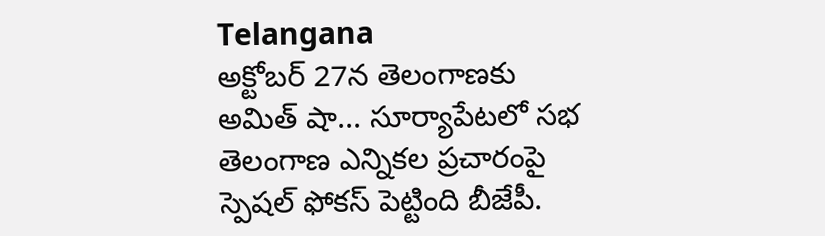Telangana
అక్టోబర్ 27న తెలంగాణకు అమిత్ షా... సూర్యాపేటలో సభ
తెలంగాణ ఎన్నికల ప్రచారంపై స్పెషల్ ఫోకస్ పెట్టింది బీజేపీ.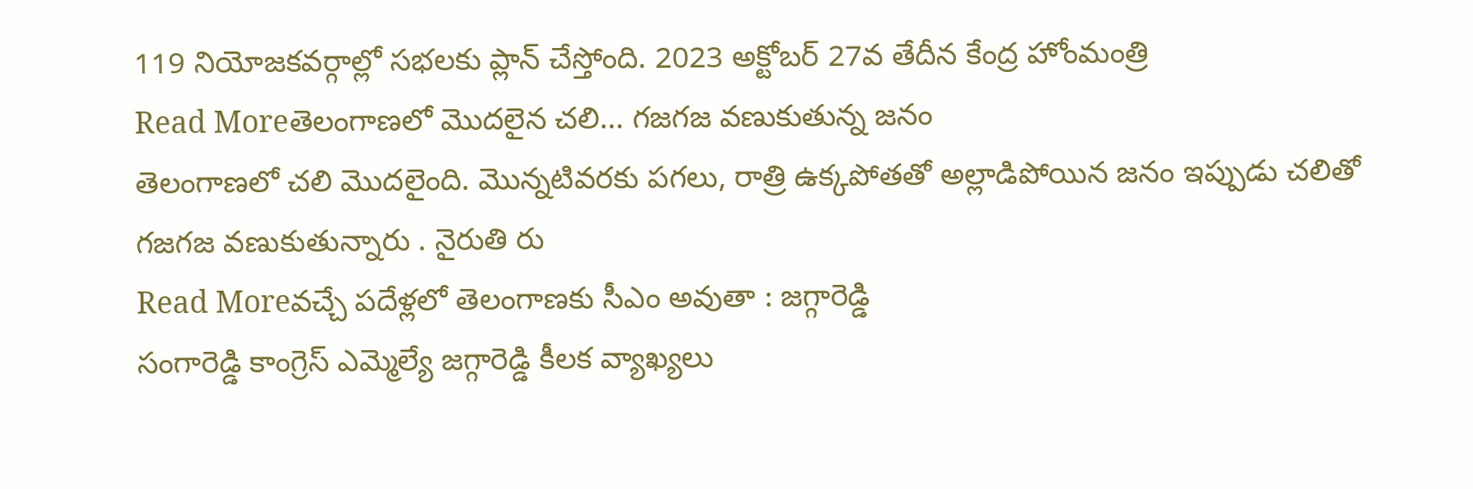119 నియోజకవర్గాల్లో సభలకు ప్లాన్ చేస్తోంది. 2023 అక్టోబర్ 27వ తేదీన కేంద్ర హోంమంత్రి
Read Moreతెలంగాణలో మొదలైన చలి... గజగజ వణుకుతున్న జనం
తెలంగాణలో చలి మొదలైంది. మొన్నటివరకు పగలు, రాత్రి ఉక్కపోతతో అల్లాడిపోయిన జనం ఇప్పుడు చలితో గజగజ వణుకుతున్నారు . నైరుతి రు
Read Moreవచ్చే పదేళ్లలో తెలంగాణకు సీఎం అవుతా : జగ్గారెడ్డి
సంగారెడ్డి కాంగ్రెస్ ఎమ్మెల్యే జగ్గారెడ్డి కీలక వ్యాఖ్యలు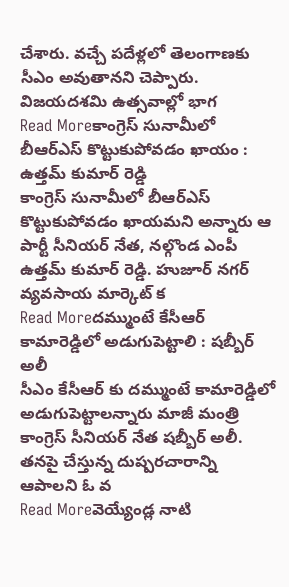చేశారు. వచ్చే పదేళ్లలో తెలంగాణకు సీఎం అవుతానని చెప్పారు. విజయదశమి ఉత్సవాల్లో భాగ
Read Moreకాంగ్రెస్ సునామీలో బీఆర్ఎస్ కొట్టుకుపోవడం ఖాయం : ఉత్తమ్ కుమార్ రెడ్డి
కాంగ్రెస్ సునామీలో బీఆర్ఎస్ కొట్టుకుపోవడం ఖాయమని అన్నారు ఆ పార్టీ సీనియర్ నేత, నల్గొండ ఎంపీ ఉత్తమ్ కుమార్ రెడ్డి. హుజూర్ నగర్ వ్యవసాయ మార్కెట్ క
Read Moreదమ్ముంటే కేసీఆర్ కామారెడ్డిలో అడుగుపెట్టాలి : షబ్బీర్ అలీ
సీఎం కేసీఆర్ కు దమ్ముంటే కామారెడ్డిలో అడుగుపెట్టాలన్నారు మాజీ మంత్రి కాంగ్రెస్ సీనియర్ నేత షబ్బీర్ అలీ. తనపై చేస్తున్న దుష్పరచారాన్ని ఆపాలని ఓ వ
Read Moreవెయ్యేండ్ల నాటి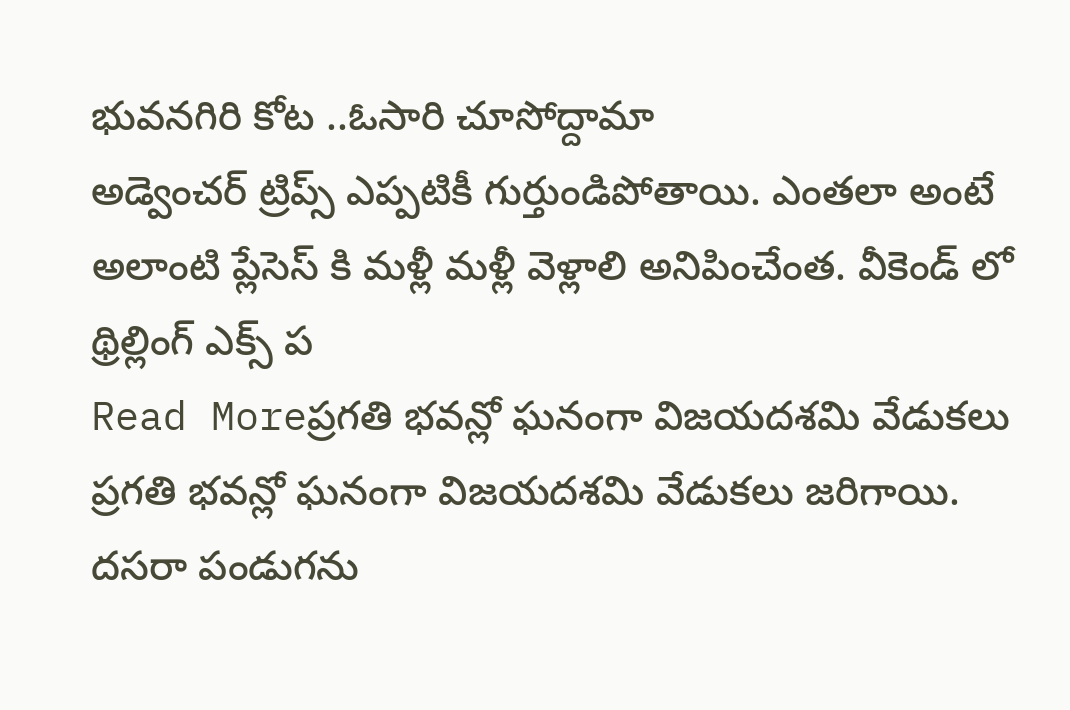భువనగిరి కోట ..ఓసారి చూసోద్దామా
అడ్వెంచర్ ట్రిప్స్ ఎప్పటికీ గుర్తుండిపోతాయి. ఎంతలా అంటే అలాంటి ప్లేసెస్ కి మళ్లీ మళ్లీ వెళ్లాలి అనిపించేంత. వీకెండ్ లో థ్రిల్లింగ్ ఎక్స్ ప
Read Moreప్రగతి భవన్లో ఘనంగా విజయదశమి వేడుకలు
ప్రగతి భవన్లో ఘనంగా విజయదశమి వేడుకలు జరిగాయి. దసరా పండుగను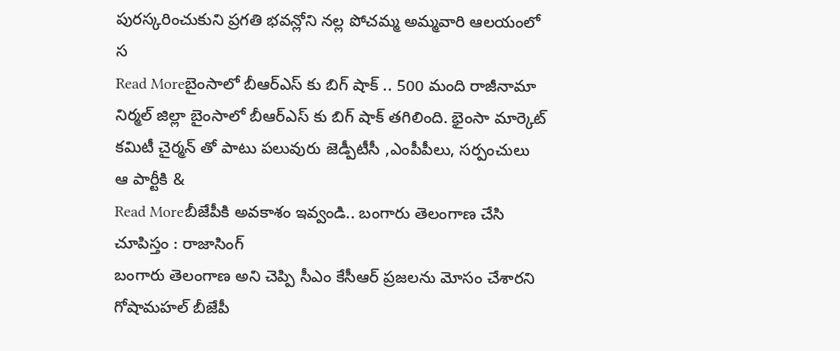పురస్కరించుకుని ప్రగతి భవన్లోని నల్ల పోచమ్మ అమ్మవారి ఆలయంలో స
Read Moreబైంసాలో బీఆర్ఎస్ కు బిగ్ షాక్ .. 500 మంది రాజీనామా
నిర్మల్ జిల్లా బైంసాలో బీఆర్ఎస్ కు బిగ్ షాక్ తగిలింది. భైంసా మార్కెట్ కమిటీ చైర్మన్ తో పాటు పలువురు జెడ్పీటీసీ ,ఎంపీపీలు, సర్పంచులు ఆ పార్టీకి &
Read Moreబీజేపీకి అవకాశం ఇవ్వండి.. బంగారు తెలంగాణ చేసి చూపిస్తం : రాజాసింగ్
బంగారు తెలంగాణ అని చెప్పి సీఎం కేసీఆర్ ప్రజలను మోసం చేశారని గోషామహల్ బీజేపీ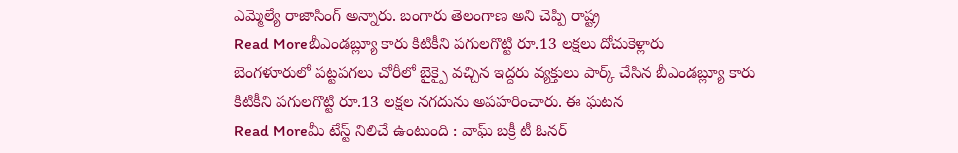ఎమ్మెల్యే రాజాసింగ్ అన్నారు. బంగారు తెలంగాణ అని చెప్పి రాష్ట్ర
Read Moreబీఎండబ్ల్యూ కారు కిటికీని పగులగొట్టి రూ.13 లక్షలు దోచుకెళ్లారు
బెంగళూరులో పట్టపగలు చోరీలో బైక్పై వచ్చిన ఇద్దరు వ్యక్తులు పార్క్ చేసిన బీఎండబ్ల్యూ కారు కిటికీని పగులగొట్టి రూ.13 లక్షల నగదును అపహరించారు. ఈ ఘటన
Read Moreమీ టేస్ట్ నిలిచే ఉంటుంది : వాఘ్ బక్రీ టీ ఓనర్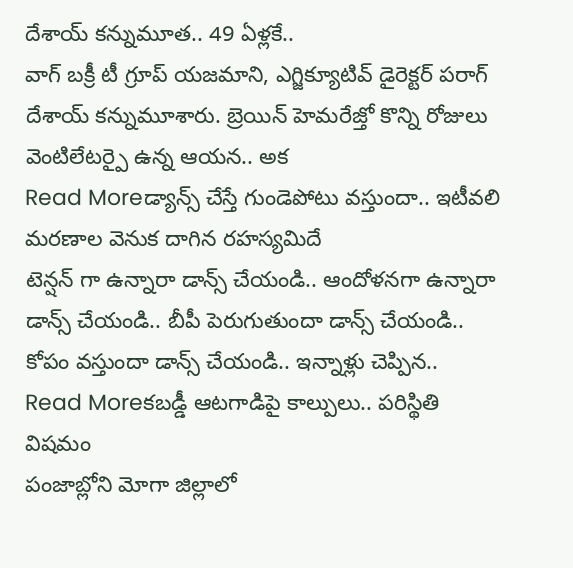దేశాయ్ కన్నుమూత.. 49 ఏళ్లకే..
వాగ్ బక్రీ టీ గ్రూప్ యజమాని, ఎగ్జిక్యూటివ్ డైరెక్టర్ పరాగ్ దేశాయ్ కన్నుమూశారు. బ్రెయిన్ హెమరేజ్తో కొన్ని రోజులు వెంటిలేటర్పై ఉన్న ఆయన.. అక
Read Moreడ్యాన్స్ చేస్తే గుండెపోటు వస్తుందా.. ఇటీవలి మరణాల వెనుక దాగిన రహస్యమిదే
టెన్షన్ గా ఉన్నారా డాన్స్ చేయండి.. ఆందోళనగా ఉన్నారా డాన్స్ చేయండి.. బీపీ పెరుగుతుందా డాన్స్ చేయండి.. కోపం వస్తుందా డాన్స్ చేయండి.. ఇన్నాళ్లు చెప్పిన..
Read Moreకబడ్డీ ఆటగాడిపై కాల్పులు.. పరిస్థితి విషమం
పంజాబ్లోని మోగా జిల్లాలో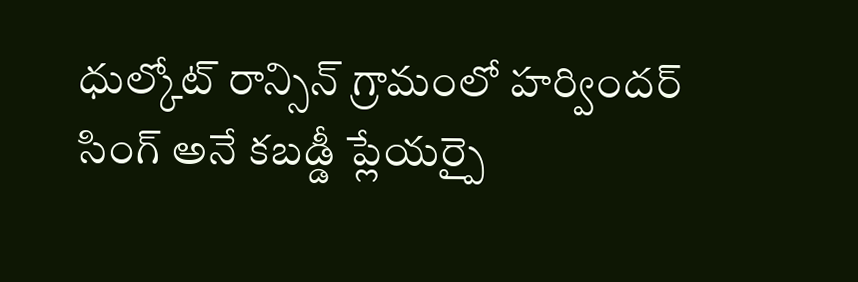ధుల్కోట్ రాన్సిన్ గ్రామంలో హర్విందర్ సింగ్ అనే కబడ్డీ ప్లేయర్పై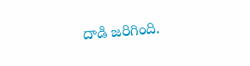దాడి జరిగింది.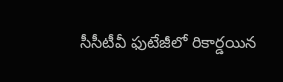సీసీటీవీ ఫుటేజీలో రికార్డయిన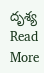దృశ్య
Read More